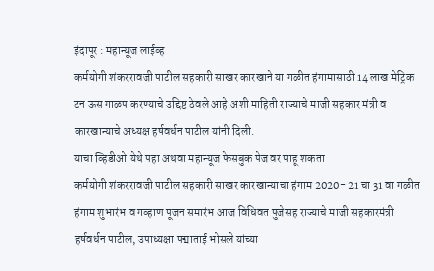इंदापूर : महान्यूज लाईव्ह
कर्मयोगी शंकररावजी पाटील सहकारी साखर कारखाने या गळीत हंगामासाठी 14 लाख मेट्रिक टन ऊस गाळप करण्याचे उद्दिष्ट ठेवले आहे अशी माहिती राज्याचे माजी सहकार मंत्री व कारखान्याचे अध्यक्ष हर्षवर्धन पाटील यांनी दिली.
याचा व्हिडीओ येथे पहा अथवा महान्यूज फेसबुक पेज वर पाहू शकता
कर्मयोगी शंकररावजी पाटील सहकारी साखर कारखान्याचा हंगाम 2020- 21 चा 31 वा गळीत हंगाम शुभारंभ व गव्हाण पूजन समारंभ आज विधिवत पुजेसह राज्याचे माजी सहकारमंत्री हर्षवर्धन पाटील, उपाध्यक्षा पद्माताई भोसले यांच्या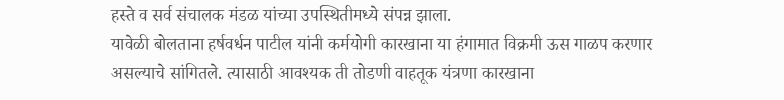हस्ते व सर्व संचालक मंडळ यांच्या उपस्थितीमध्ये संपन्न झाला.
यावेळी बोलताना हर्षवर्धन पाटील यांनी कर्मयोगी कारखाना या हंगामात विक्रमी ऊस गाळप करणार असल्याचे सांगितले. त्यासाठी आवश्यक ती तोडणी वाहतूक यंत्रणा कारखाना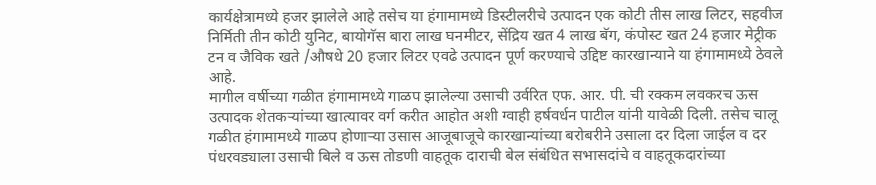कार्यक्षेत्रामध्ये हजर झालेले आहे तसेच या हंगामामध्ये डिस्टीलरीचे उत्पादन एक कोटी तीस लाख लिटर, सहवीज निर्मिती तीन कोटी युनिट, बायोगॅस बारा लाख घनमीटर, सेंद्रिय खत 4 लाख बॅग, कंपोस्ट खत 24 हजार मेट्रीक टन व जैविक खते /औषधे 20 हजार लिटर एवढे उत्पादन पूर्ण करण्याचे उद्दिष्ट कारखान्याने या हंगामामध्ये ठेवले आहे.
मागील वर्षीच्या गळीत हंगामामध्ये गाळप झालेल्या उसाची उर्वरित एफ. आर. पी. ची रक्कम लवकरच ऊस उत्पादक शेतकऱ्यांच्या खात्यावर वर्ग करीत आहोत अशी ग्वाही हर्षवर्धन पाटील यांनी यावेळी दिली. तसेच चालू गळीत हंगामामध्ये गाळप होणाऱ्या उसास आजूबाजूचे कारखान्यांच्या बरोबरीने उसाला दर दिला जाईल व दर पंधरवड्याला उसाची बिले व ऊस तोडणी वाहतूक दाराची बेल संबंधित सभासदांचे व वाहतूकदारांच्या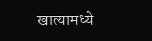खात्यामध्ये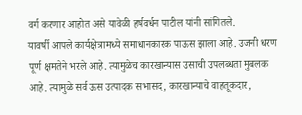वर्ग करणार आहोत असे यावेळी हर्षवर्धन पाटील यांनी सांगितले.
यावर्षी आपले कार्यक्षेत्रामध्ये समाधानकारक पाऊस झाला आहे. उजनी धरण पूर्ण क्षमतेने भरले आहे. त्यामुळेच कारखान्यास उसाची उपलब्धता मुबलक आहे. त्यामुळे सर्व ऊस उत्पादक सभासद, कारखान्याचे वाहतूकदार,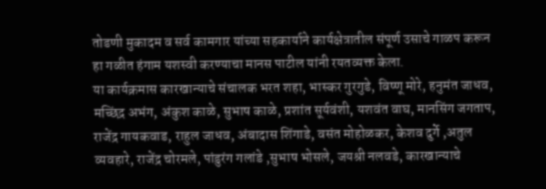तोडणी मुकादम व सर्व कामगार यांच्या सहकार्याने कार्यक्षेत्रातील संपूर्ण उसाचे गाळप करून हा गळीत हंगाम यशस्वी करण्याचा मानस पाटील यांनी रयतव्यक्त केला.
या कार्यक्रमास कारखान्याचे संचालक भरत शहा, भास्कर गुरगुडे, विष्णू मोरे, हनुमंत जाधव, मच्छिंद्र अभंग, अंकुश काळे, सुभाष काळे, प्रशांत सूर्यवंशी, यशवंत वाघ, मानसिंग जगताप, राजेंद्र गायकवाड, राहुल जाधव, अंबादास शिंगाडे, वसंत मोहोळकर, केशव दुर्गे ,अतुल व्यवहारे, राजेंद्र चोरमले, पांडुरंग गलांडे ,सुभाष भोसले, जयश्री नलवडे, कारखान्याचे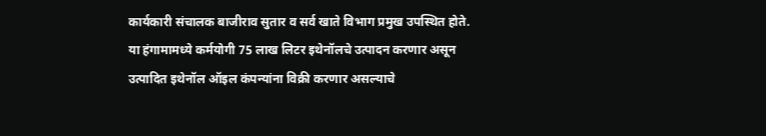कार्यकारी संचालक बाजीराव सुतार व सर्व खाते विभाग प्रमुख उपस्थित होते.
या हंगामामध्ये कर्मयोगी 75 लाख लिटर इथेनॉलचे उत्पादन करणार असून उत्पादित इथेनॉल ऑइल कंपन्यांना विक्री करणार असल्याचे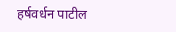हर्षवर्धन पाटील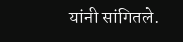यांनी सांगितले.